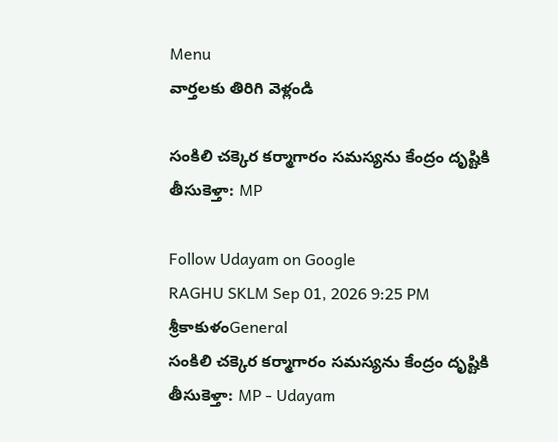Menu
వార్తలకు తిరిగి వెళ్లండి

సంకిలి చక్కెర కర్మాగారం సమస్యను కేంద్రం దృష్టికి తీసుకెళ్తా: MP

Follow Udayam on Google
RAGHU SKLM Sep 01, 2026 9:25 PM శ్రీకాకుళంGeneral
సంకిలి చక్కెర కర్మాగారం సమస్యను కేంద్రం దృష్టికి తీసుకెళ్తా: MP - Udayam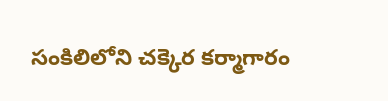సంకిలిలోని చక్కెర కర్మాగారం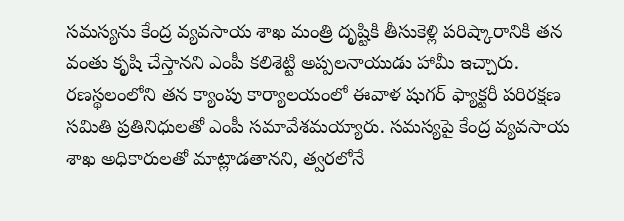సమస్యను కేంద్ర వ్యవసాయ శాఖ మంత్రి దృష్టికి తీసుకెళ్లి పరిష్కారానికి తన వంతు కృషి చేస్తానని ఎంపీ కలిశెట్టి అప్పలనాయుడు హామీ ఇచ్చారు. రణస్థలంలోని తన క్యాంపు కార్యాలయంలో ఈవాళ షుగర్ ఫ్యాక్టరీ పరిరక్షణ సమితి ప్రతినిధులతో ఎంపీ సమావేశమయ్యారు. సమస్యపై కేంద్ర వ్యవసాయ శాఖ అధికారులతో మాట్లాడతానని, త్వరలోనే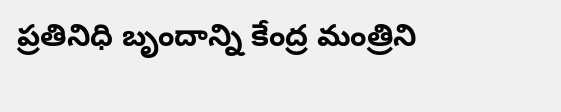ప్రతినిధి బృందాన్ని కేంద్ర మంత్రిని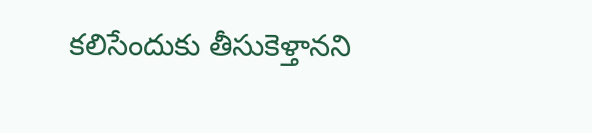కలిసేందుకు తీసుకెళ్తానని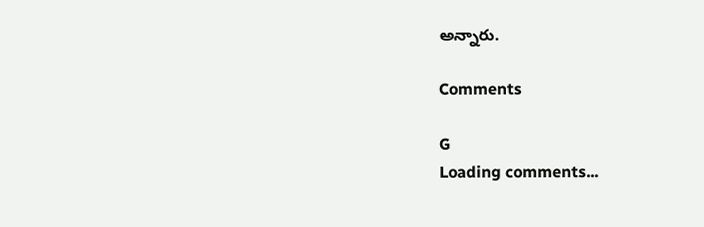అన్నారు.

Comments

G
Loading comments...